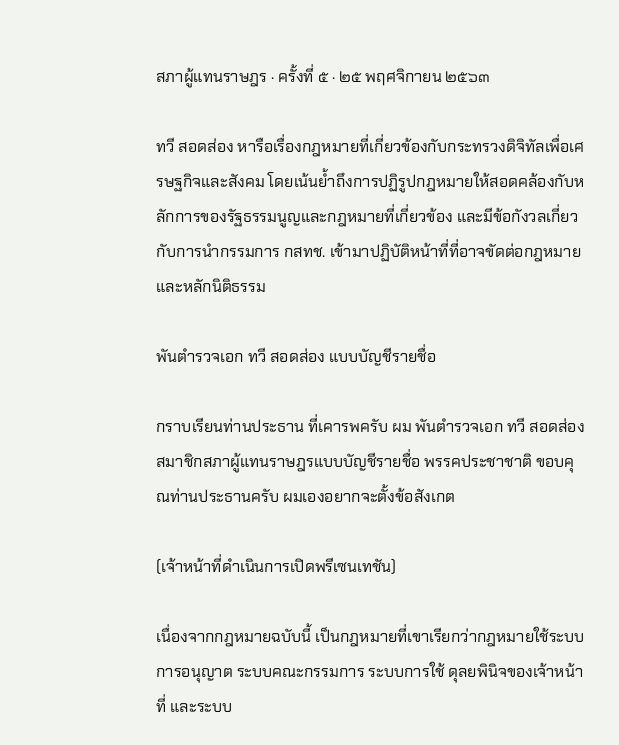สภาผู้แทนราษฎร · ครั้งที่ ๕ · ๒๕ พฤศจิกายน ๒๕๖๓

ทวี สอดส่อง หารือเรื่องกฎหมายที่เกี่ยวข้องกับกระทรวงดิจิทัลเพื่อเศรษฐกิจและสังคม โดยเน้นย้ำถึงการปฏิรูปกฎหมายให้สอดคล้องกับหลักการของรัฐธรรมนูญและกฎหมายที่เกี่ยวข้อง และมีข้อกังวลเกี่ยวกับการนำกรรมการ กสทช. เข้ามาปฏิบัติหน้าที่ที่อาจขัดต่อกฎหมายและหลักนิติธรรม

พันตำรวจเอก ทวี สอดส่อง แบบบัญชีรายชื่อ

กราบเรียนท่านประธาน ที่เคารพครับ ผม พันตำรวจเอก ทวี สอดส่อง สมาชิกสภาผู้แทนราษฎรแบบบัญชีรายชื่อ พรรคประชาชาติ ขอบคุณท่านประธานครับ ผมเองอยากจะตั้งข้อสังเกต

(เจ้าหน้าที่ดำเนินการเปิดพรีเซนเทชัน)

เนื่องจากกฎหมายฉบับนี้ เป็นกฎหมายที่เขาเรียกว่ากฎหมายใช้ระบบการอนุญาต ระบบคณะกรรมการ ระบบการใช้ ดุลยพินิจของเจ้าหน้าที่ และระบบ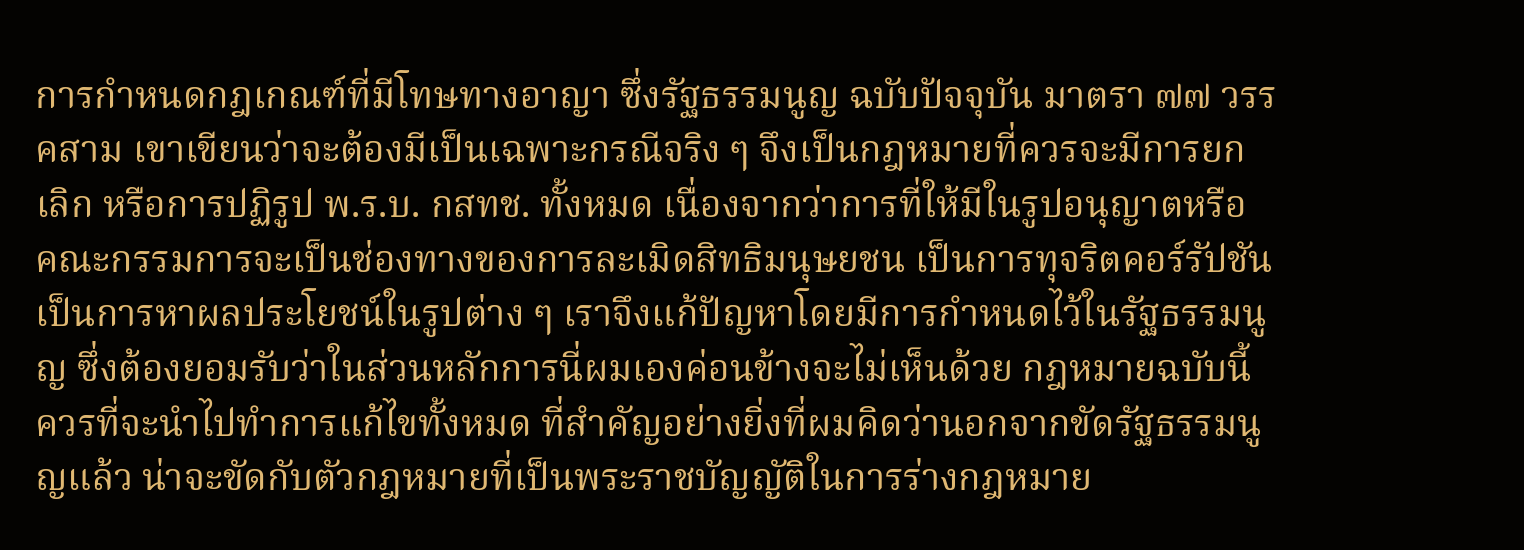การกำหนดกฎเกณฑ์ที่มีโทษทางอาญา ซึ่งรัฐธรรมนูญ ฉบับปัจจุบัน มาตรา ๗๗ วรรคสาม เขาเขียนว่าจะต้องมีเป็นเฉพาะกรณีจริง ๆ จึงเป็นกฎหมายที่ควรจะมีการยกเลิก หรือการปฏิรูป พ.ร.บ. กสทช. ทั้งหมด เนื่องจากว่าการที่ให้มีในรูปอนุญาตหรือ คณะกรรมการจะเป็นช่องทางของการละเมิดสิทธิมนุษยชน เป็นการทุจริตคอร์รัปชัน เป็นการหาผลประโยชน์ในรูปต่าง ๆ เราจึงแก้ปัญหาโดยมีการกำหนดไว้ในรัฐธรรมนูญ ซึ่งต้องยอมรับว่าในส่วนหลักการนี่ผมเองค่อนข้างจะไม่เห็นด้วย กฎหมายฉบับนี้ ควรที่จะนำไปทำการแก้ไขทั้งหมด ที่สำคัญอย่างยิ่งที่ผมคิดว่านอกจากขัดรัฐธรรมนูญแล้ว น่าจะขัดกับตัวกฎหมายที่เป็นพระราชบัญญัติในการร่างกฎหมาย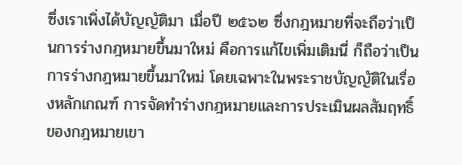ซึ่งเราเพิ่งได้บัญญัติมา เมื่อปี ๒๕๖๒ ซึ่งกฎหมายที่จะถือว่าเป็นการร่างกฎหมายขึ้นมาใหม่ คือการแก้ไขเพิ่มเติมนี่ ก็ถือว่าเป็นการร่างกฎหมายขึ้นมาใหม่ โดยเฉพาะในพระราชบัญญัติในเรื่องหลักเกณฑ์ การจัดทำร่างกฎหมายและการประเมินผลสัมฤทธิ์ของกฎหมายเขา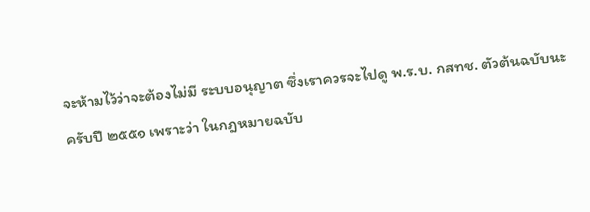จะห้ามไว้ว่าจะต้องไม่มี ระบบอนุญาต ซึ่งเราควรจะไปดู พ.ร.บ. กสทช. ตัวต้นฉบับนะครับปี ๒๕๕๑ เพราะว่า ในกฎหมายฉบับ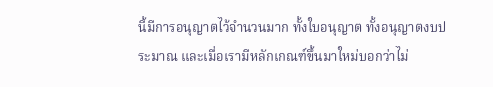นี้มีการอนุญาตไว้จำนวนมาก ทั้งใบอนุญาต ทั้งอนุญาตงบประมาณ และเมื่อเรามีหลักเกณฑ์ขึ้นมาใหม่บอกว่าไม่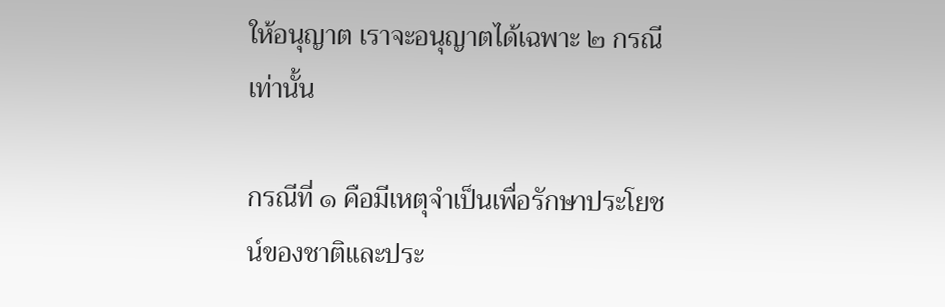ให้อนุญาต เราจะอนุญาตได้เฉพาะ ๒ กรณี เท่านั้น

กรณีที่ ๑ คือมีเหตุจำเป็นเพื่อรักษาประโยชน์ของชาติและประ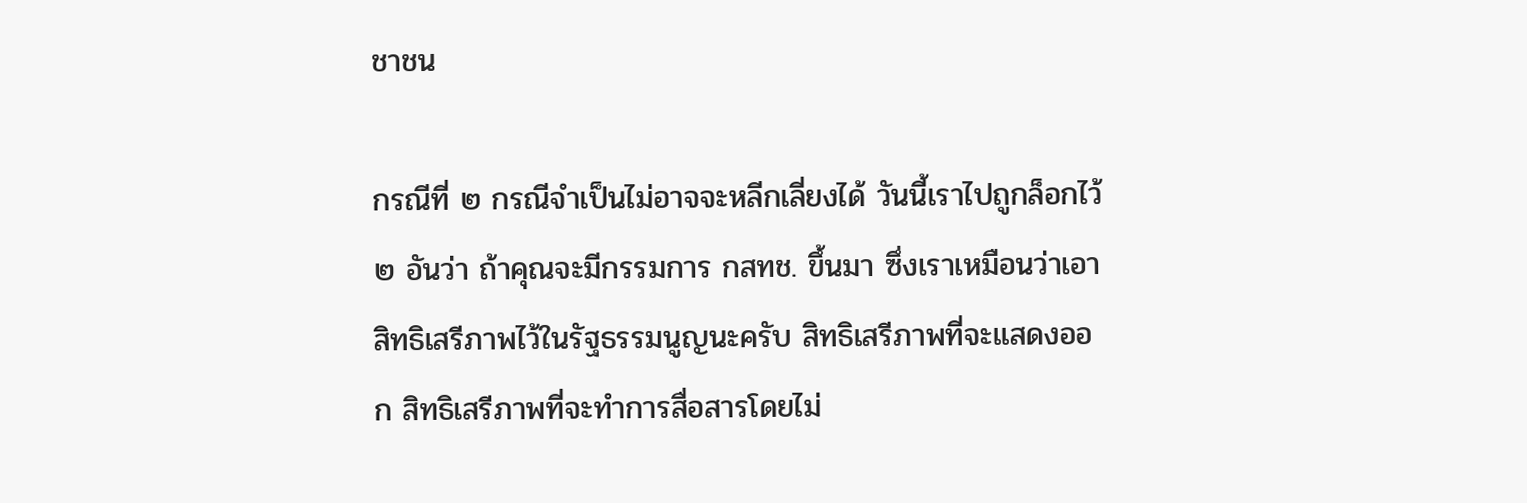ชาชน

กรณีที่ ๒ กรณีจำเป็นไม่อาจจะหลีกเลี่ยงได้ วันนี้เราไปถูกล็อกไว้ ๒ อันว่า ถ้าคุณจะมีกรรมการ กสทช. ขึ้นมา ซึ่งเราเหมือนว่าเอาสิทธิเสรีภาพไว้ในรัฐธรรมนูญนะครับ สิทธิเสรีภาพที่จะแสดงออก สิทธิเสรีภาพที่จะทำการสื่อสารโดยไม่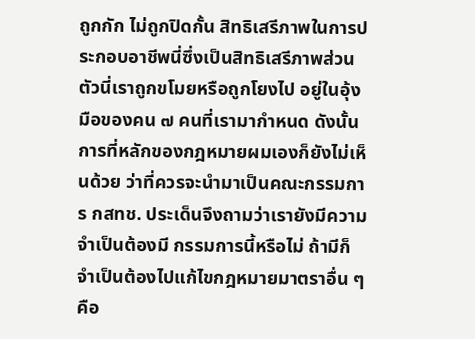ถูกกัก ไม่ถูกปิดกั้น สิทธิเสรีภาพในการประกอบอาชีพนี่ซึ่งเป็นสิทธิเสรีภาพส่วนตัวนี่เราถูกขโมยหรือถูกโยงไป อยู่ในอุ้งมือของคน ๗ คนที่เรามากำหนด ดังนั้นการที่หลักของกฎหมายผมเองก็ยังไม่เห็นด้วย ว่าที่ควรจะนำมาเป็นคณะกรรมการ กสทช. ประเด็นจึงถามว่าเรายังมีความจำเป็นต้องมี กรรมการนี้หรือไม่ ถ้ามีก็จำเป็นต้องไปแก้ไขกฎหมายมาตราอื่น ๆ คือ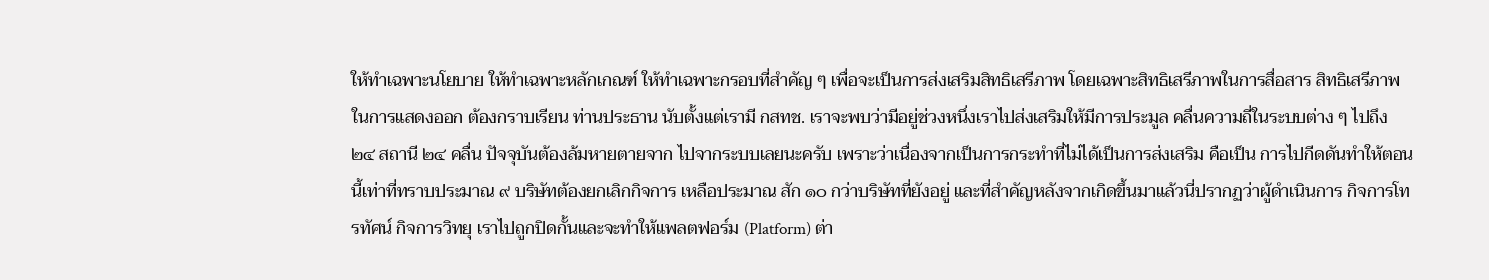ให้ทำเฉพาะนโยบาย ให้ทำเฉพาะหลักเกณฑ์ ให้ทำเฉพาะกรอบที่สำคัญ ๆ เพื่อจะเป็นการส่งเสริมสิทธิเสรีภาพ โดยเฉพาะสิทธิเสรีภาพในการสื่อสาร สิทธิเสรีภาพในการแสดงออก ต้องกราบเรียน ท่านประธาน นับตั้งแต่เรามี กสทช. เราจะพบว่ามีอยู่ช่วงหนึ่งเราไปส่งเสริมให้มีการประมูล คลื่นความถี่ในระบบต่าง ๆ ไปถึง ๒๔ สถานี ๒๔ คลื่น ปัจจุบันต้องล้มหายตายจาก ไปจากระบบเลยนะครับ เพราะว่าเนื่องจากเป็นการกระทำที่ไม่ได้เป็นการส่งเสริม คือเป็น การไปกีดดันทำให้ตอนนี้เท่าที่ทราบประมาณ ๙ บริษัทต้องยกเลิกกิจการ เหลือประมาณ สัก ๑๐ กว่าบริษัทที่ยังอยู่ และที่สำคัญหลังจากเกิดขึ้นมาแล้วนี่ปรากฏว่าผู้ดำเนินการ กิจการโทรทัศน์ กิจการวิทยุ เราไปถูกปิดกั้นและจะทำให้แพลตฟอร์ม (Platform) ต่า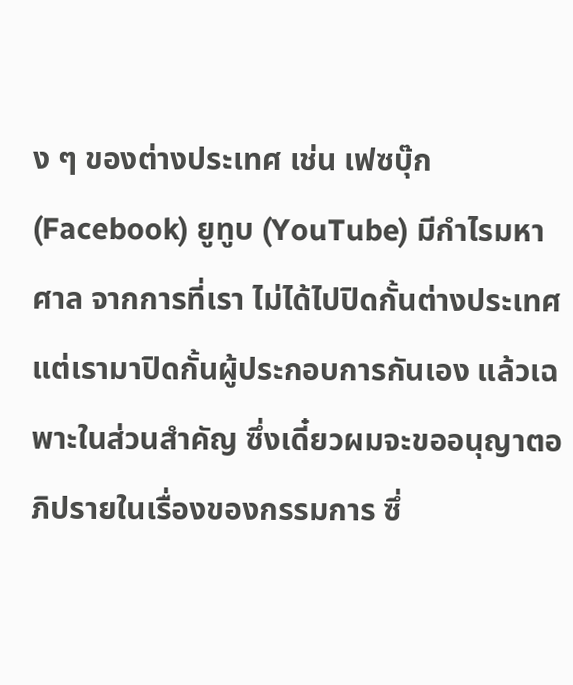ง ๆ ของต่างประเทศ เช่น เฟซบุ๊ก (Facebook) ยูทูบ (YouTube) มีกำไรมหาศาล จากการที่เรา ไม่ได้ไปปิดกั้นต่างประเทศ แต่เรามาปิดกั้นผู้ประกอบการกันเอง แล้วเฉพาะในส่วนสำคัญ ซึ่งเดี๋ยวผมจะขออนุญาตอภิปรายในเรื่องของกรรมการ ซึ่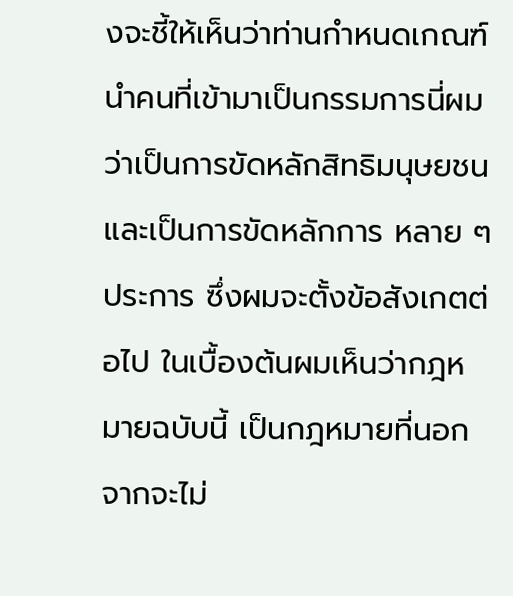งจะชี้ให้เห็นว่าท่านกำหนดเกณฑ์ นำคนที่เข้ามาเป็นกรรมการนี่ผมว่าเป็นการขัดหลักสิทธิมนุษยชน และเป็นการขัดหลักการ หลาย ๆ ประการ ซึ่งผมจะตั้งข้อสังเกตต่อไป ในเบื้องต้นผมเห็นว่ากฎหมายฉบับนี้ เป็นกฎหมายที่นอกจากจะไม่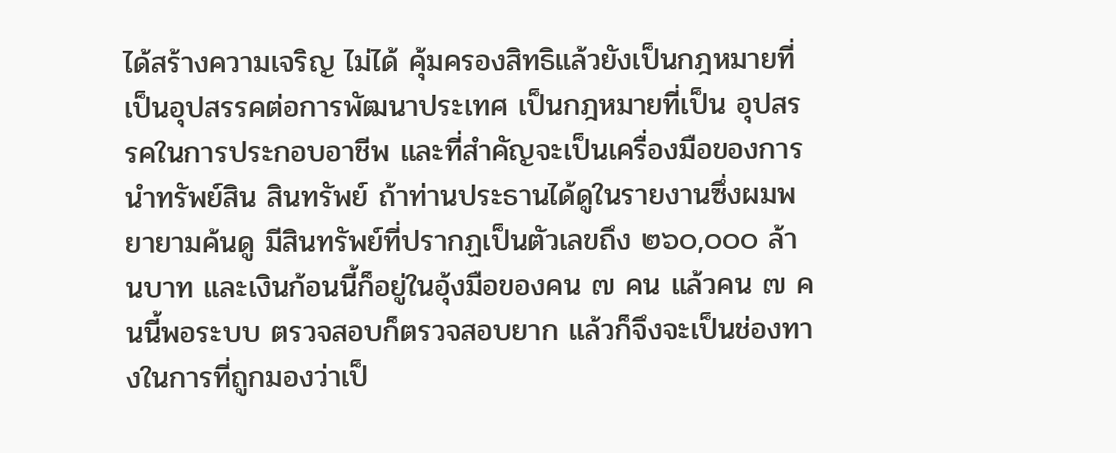ได้สร้างความเจริญ ไม่ได้ คุ้มครองสิทธิแล้วยังเป็นกฎหมายที่เป็นอุปสรรคต่อการพัฒนาประเทศ เป็นกฎหมายที่เป็น อุปสรรคในการประกอบอาชีพ และที่สำคัญจะเป็นเครื่องมือของการนำทรัพย์สิน สินทรัพย์ ถ้าท่านประธานได้ดูในรายงานซึ่งผมพยายามค้นดู มีสินทรัพย์ที่ปรากฏเป็นตัวเลขถึง ๒๖๐,๐๐๐ ล้านบาท และเงินก้อนนี้ก็อยู่ในอุ้งมือของคน ๗ คน แล้วคน ๗ คนนี้พอระบบ ตรวจสอบก็ตรวจสอบยาก แล้วก็จึงจะเป็นช่องทางในการที่ถูกมองว่าเป็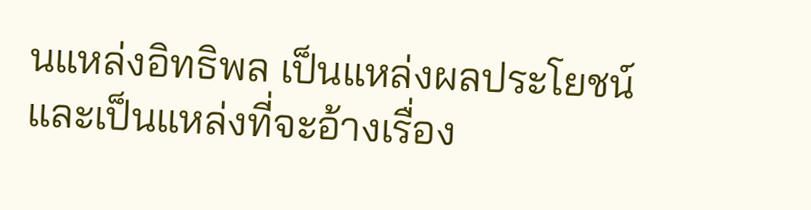นแหล่งอิทธิพล เป็นแหล่งผลประโยชน์และเป็นแหล่งที่จะอ้างเรื่อง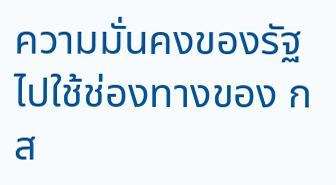ความมั่นคงของรัฐไปใช้ช่องทางของ กส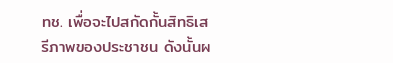ทช. เพื่อจะไปสกัดกั้นสิทธิเสรีภาพของประชาชน ดังนั้นผ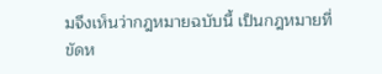มจึงเห็นว่ากฎหมายฉบับนี้ เป็นกฎหมายที่ขัดห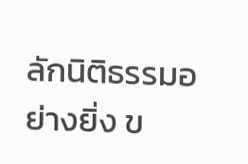ลักนิติธรรมอย่างยิ่ง ข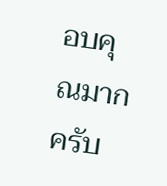อบคุณมากครับ